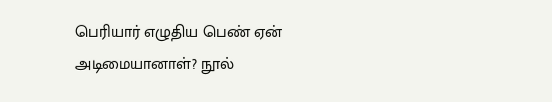பெரியார் எழுதிய பெண் ஏன் அடிமையானாள்? நூல்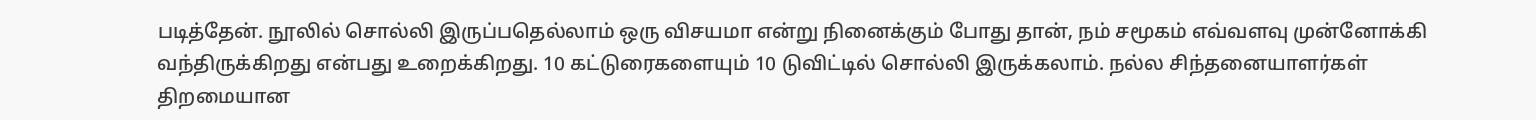படித்தேன். நூலில் சொல்லி இருப்பதெல்லாம் ஒரு விசயமா என்று நினைக்கும் போது தான், நம் சமூகம் எவ்வளவு முன்னோக்கி வந்திருக்கிறது என்பது உறைக்கிறது. 10 கட்டுரைகளையும் 10 டுவிட்டில் சொல்லி இருக்கலாம். நல்ல சிந்தனையாளர்கள் திறமையான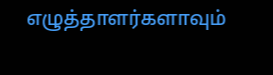எழுத்தாளர்களாவும்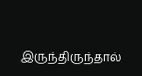இருந்திருந்தால்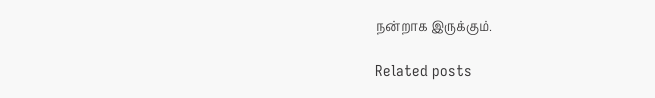நன்றாக இருக்கும்.

Related posts